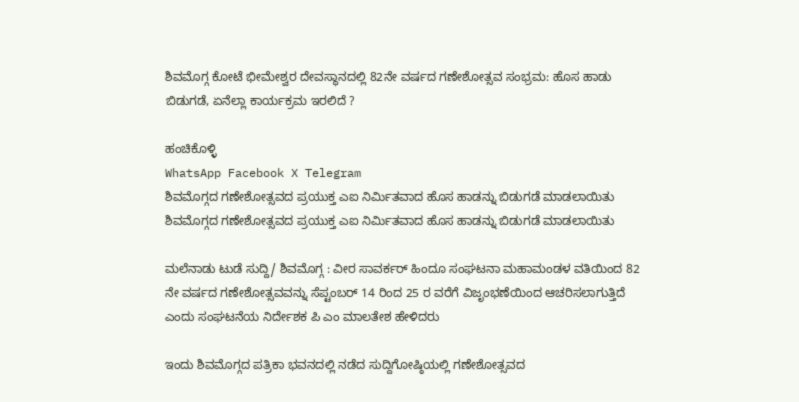ಶಿವಮೊಗ್ಗ ಕೋಟೆ ಭೀಮೇಶ್ವರ ದೇವಸ್ಥಾನದಲ್ಲಿ 82ನೇ ವರ್ಷದ ಗಣೇಶೋತ್ಸವ ಸಂಭ್ರಮ: ಹೊಸ ಹಾಡು ಬಿಡುಗಡೆ, ಏನೆಲ್ಲಾ ಕಾರ್ಯಕ್ರಮ ಇರಲಿದೆ ?

ಹಂಚಿಕೊಳ್ಳಿ
WhatsApp Facebook X Telegram
ಶಿವಮೊಗ್ಗದ ಗಣೇಶೋತ್ಸವದ ಪ್ರಯುಕ್ತ ಎಐ ನಿರ್ಮಿತವಾದ ಹೊಸ ಹಾಡನ್ನು ಬಿಡುಗಡೆ ಮಾಡಲಾಯಿತು
ಶಿವಮೊಗ್ಗದ ಗಣೇಶೋತ್ಸವದ ಪ್ರಯುಕ್ತ ಎಐ ನಿರ್ಮಿತವಾದ ಹೊಸ ಹಾಡನ್ನು ಬಿಡುಗಡೆ ಮಾಡಲಾಯಿತು

ಮಲೆನಾಡು ಟುಡೆ ಸುದ್ದಿ/ ಶಿವಮೊಗ್ಗ : ವೀರ ಸಾವರ್ಕರ್ ಹಿಂದೂ ಸಂಘಟನಾ ಮಹಾಮಂಡಳ ವತಿಯಿಂದ 82 ನೇ ವರ್ಷದ ಗಣೇಶೋತ್ಸವವನ್ನು ಸೆಪ್ಟಂಬರ್ 14 ರಿಂದ 25 ರ ವರೆಗೆ ವಿಜೃಂಭಣೆಯಿಂದ ಆಚರಿಸಲಾಗುತ್ತಿದೆ ಎಂದು ಸಂಘಟನೆಯ ನಿರ್ದೇಶಕ ಪಿ ಎಂ ಮಾಲತೇಶ ಹೇಳಿದರು

ಇಂದು ಶಿವಮೊಗ್ಗದ ಪತ್ರಿಕಾ ಭವನದಲ್ಲಿ ನಡೆದ ಸುದ್ದಿಗೋಷ್ಠಿಯಲ್ಲಿ ಗಣೇಶೋತ್ಸವದ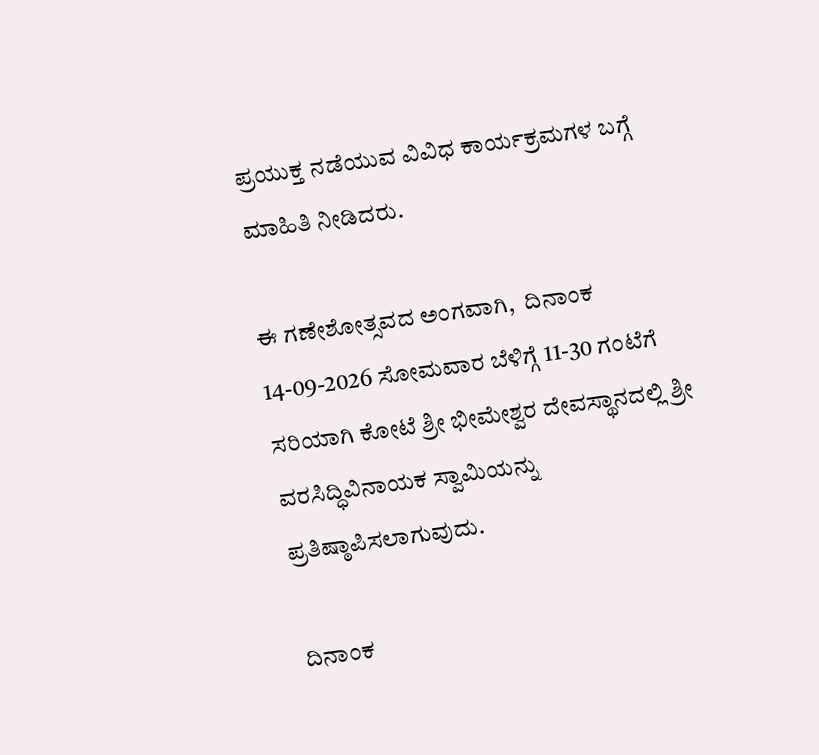ಪ್ರಯುಕ್ತ ನಡೆಯುವ ವಿವಿಧ ಕಾರ್ಯಕ್ರಮಗಳ ಬಗ್ಗೆ ಮಾಹಿತಿ ನೀಡಿದರು.

ಈ ಗಣೇಶೋತ್ಸವದ ಅಂಗವಾಗಿ,  ದಿನಾಂಕ 14-09-2026 ಸೋಮವಾರ ಬೆಳಿಗ್ಗೆ 11-30 ಗಂಟೆಗೆ ಸರಿಯಾಗಿ ಕೋಟೆ ಶ್ರೀ ಭೀಮೇಶ್ವರ ದೇವಸ್ಥಾನದಲ್ಲಿ ಶ್ರೀ ವರಸಿದ್ಧಿವಿನಾಯಕ ಸ್ವಾಮಿಯನ್ನು ಪ್ರತಿಷ್ಠಾಪಿಸಲಾಗುವುದು.

 ದಿನಾಂಕ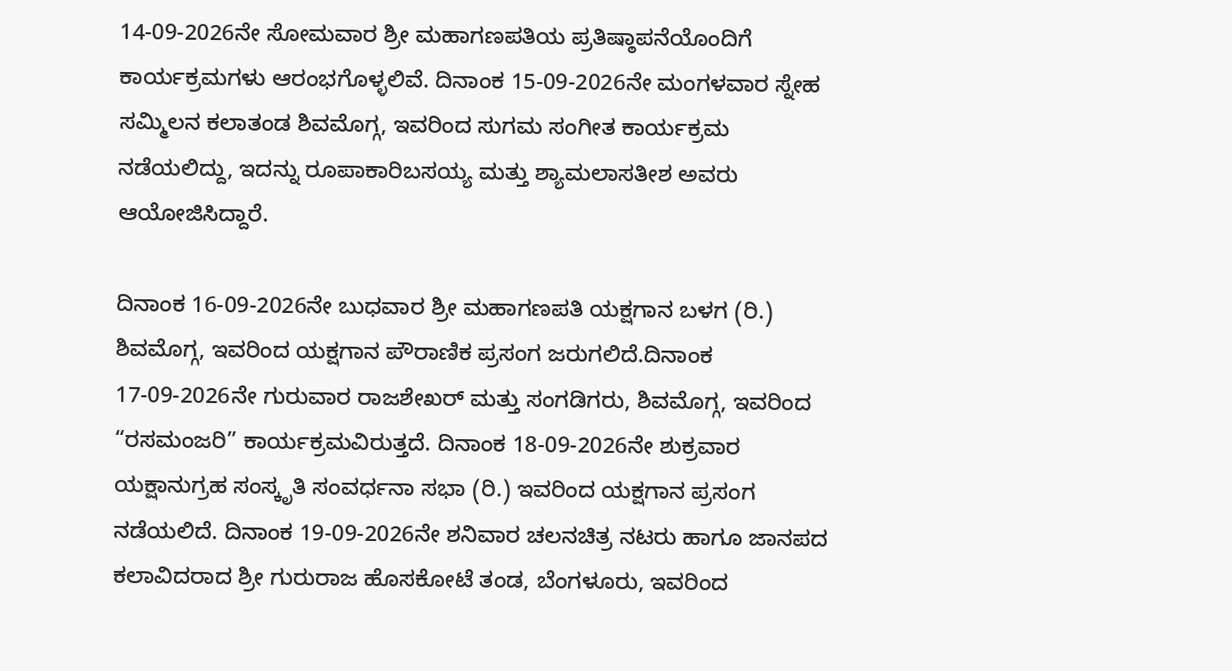14-09-2026ನೇ ಸೋಮವಾರ ಶ್ರೀ ಮಹಾಗಣಪತಿಯ ಪ್ರತಿಷ್ಠಾಪನೆಯೊಂದಿಗೆ ಕಾರ್ಯಕ್ರಮಗಳು ಆರಂಭಗೊಳ್ಳಲಿವೆ. ದಿನಾಂಕ 15-09-2026ನೇ ಮಂಗಳವಾರ ಸ್ನೇಹ ಸಮ್ಮಿಲನ ಕಲಾತಂಡ ಶಿವಮೊಗ್ಗ, ಇವರಿಂದ ಸುಗಮ ಸಂಗೀತ ಕಾರ್ಯಕ್ರಮ ನಡೆಯಲಿದ್ದು, ಇದನ್ನು ರೂಪಾಕಾರಿಬಸಯ್ಯ ಮತ್ತು ಶ್ಯಾಮಲಾಸತೀಶ ಅವರು ಆಯೋಜಿಸಿದ್ದಾರೆ.

ದಿನಾಂಕ 16-09-2026ನೇ ಬುಧವಾರ ಶ್ರೀ ಮಹಾಗಣಪತಿ ಯಕ್ಷಗಾನ ಬಳಗ (ರಿ.) ಶಿವಮೊಗ್ಗ, ಇವರಿಂದ ಯಕ್ಷಗಾನ ಪೌರಾಣಿಕ ಪ್ರಸಂಗ ಜರುಗಲಿದೆ.ದಿನಾಂಕ 17-09-2026ನೇ ಗುರುವಾರ ರಾಜಶೇಖರ್ ಮತ್ತು ಸಂಗಡಿಗರು, ಶಿವಮೊಗ್ಗ, ಇವರಿಂದ “ರಸಮಂಜರಿ” ಕಾರ್ಯಕ್ರಮವಿರುತ್ತದೆ. ದಿನಾಂಕ 18-09-2026ನೇ ಶುಕ್ರವಾರ ಯಕ್ಷಾನುಗ್ರಹ ಸಂಸ್ಕೃತಿ ಸಂವರ್ಧನಾ ಸಭಾ (ರಿ.) ಇವರಿಂದ ಯಕ್ಷಗಾನ ಪ್ರಸಂಗ ನಡೆಯಲಿದೆ. ದಿನಾಂಕ 19-09-2026ನೇ ಶನಿವಾರ ಚಲನಚಿತ್ರ ನಟರು ಹಾಗೂ ಜಾನಪದ ಕಲಾವಿದರಾದ ಶ್ರೀ ಗುರುರಾಜ ಹೊಸಕೋಟೆ ತಂಡ, ಬೆಂಗಳೂರು, ಇವರಿಂದ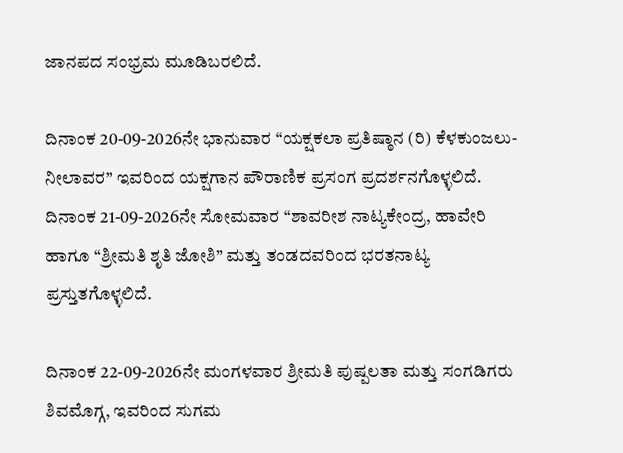ಜಾನಪದ ಸಂಭ್ರಮ ಮೂಡಿಬರಲಿದೆ.

ದಿನಾಂಕ 20-09-2026ನೇ ಭಾನುವಾರ “ಯಕ್ಷಕಲಾ ಪ್ರತಿಷ್ಠಾನ (ರಿ) ಕೆಳಕುಂಜಲು-ನೀಲಾವರ” ಇವರಿಂದ ಯಕ್ಷಗಾನ ಪೌರಾಣಿಕ ಪ್ರಸಂಗ ಪ್ರದರ್ಶನಗೊಳ್ಳಲಿದೆ. ದಿನಾಂಕ 21-09-2026ನೇ ಸೋಮವಾರ “ಶಾವರೀಶ ನಾಟ್ಯಕೇಂದ್ರ, ಹಾವೇರಿ ಹಾಗೂ “ಶ್ರೀಮತಿ ಶೃತಿ ಜೋಶಿ” ಮತ್ತು ತಂಡದವರಿಂದ ಭರತನಾಟ್ಯ ಪ್ರಸ್ತುತಗೊಳ್ಳಲಿದೆ.

ದಿನಾಂಕ 22-09-2026ನೇ ಮಂಗಳವಾರ ಶ್ರೀಮತಿ ಪುಷ್ಪಲತಾ ಮತ್ತು ಸಂಗಡಿಗರು ಶಿವಮೊಗ್ಗ, ಇವರಿಂದ ಸುಗಮ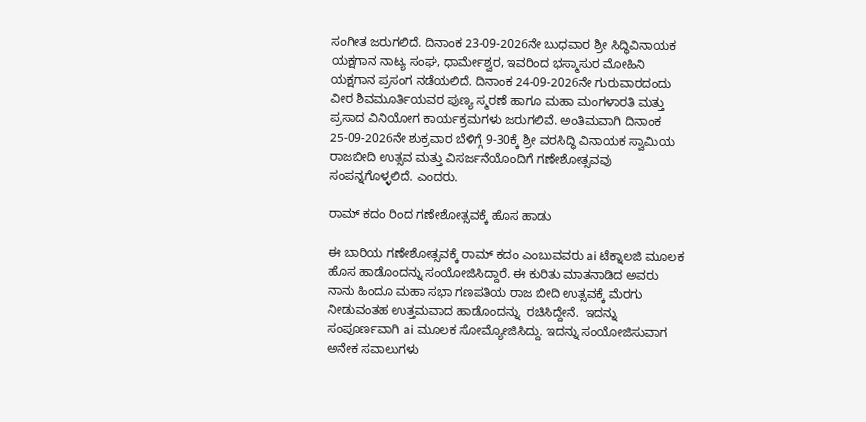ಸಂಗೀತ ಜರುಗಲಿದೆ. ದಿನಾಂಕ 23-09-2026ನೇ ಬುಧವಾರ ಶ್ರೀ ಸಿದ್ಧಿವಿನಾಯಕ ಯಕ್ಷಗಾನ ನಾಟ್ಯ ಸಂಘ, ಧಾರ್ಮೇಶ್ವರ, ಇವರಿಂದ ಭಸ್ಮಾಸುರ ಮೋಹಿನಿ ಯಕ್ಷಗಾನ ಪ್ರಸಂಗ ನಡೆಯಲಿದೆ. ದಿನಾಂಕ 24-09-2026ನೇ ಗುರುವಾರದಂದು ವೀರ ಶಿವಮೂರ್ತಿಯವರ ಪುಣ್ಯ ಸ್ಮರಣೆ ಹಾಗೂ ಮಹಾ ಮಂಗಳಾರತಿ ಮತ್ತು ಪ್ರಸಾದ ವಿನಿಯೋಗ ಕಾರ್ಯಕ್ರಮಗಳು ಜರುಗಲಿವೆ. ಅಂತಿಮವಾಗಿ ದಿನಾಂಕ 25-09-2026ನೇ ಶುಕ್ರವಾರ ಬೆಳಿಗ್ಗೆ 9-30ಕ್ಕೆ ಶ್ರೀ ವರಸಿದ್ಧಿ ವಿನಾಯಕ ಸ್ವಾಮಿಯ ರಾಜಬೀದಿ ಉತ್ಸವ ಮತ್ತು ವಿಸರ್ಜನೆಯೊಂದಿಗೆ ಗಣೇಶೋತ್ಸವವು ಸಂಪನ್ನಗೊಳ್ಳಲಿದೆ. ಎಂದರು.

ರಾಮ್ ಕದಂ ರಿಂದ ಗಣೇಶೋತ್ಸವಕ್ಕೆ ಹೊಸ ಹಾಡು

ಈ ಬಾರಿಯ ಗಣೇಶೋತ್ಸವಕ್ಕೆ ರಾಮ್ ಕದಂ ಎಂಬುವವರು ai ಟೆಕ್ನಾಲಜಿ ಮೂಲಕ ಹೊಸ ಹಾಡೊಂದನ್ನು ಸಂಯೋಜಿಸಿದ್ದಾರೆ. ಈ ಕುರಿತು ಮಾತನಾಡಿದ ಅವರು ನಾನು ಹಿಂದೂ ಮಹಾ ಸಭಾ ಗಣಪತಿಯ ರಾಜ ಬೀದಿ ಉತ್ಸವಕ್ಕೆ ಮೆರಗು ನೀಡುವಂತಹ ಉತ್ತಮವಾದ ಹಾಡೊಂದನ್ನು  ರಚಿಸಿದ್ದೇನೆ.  ಇದನ್ನು ಸಂಪೂರ್ಣವಾಗಿ ai ಮೂಲಕ ಸೋಮ್ಯೋಜಿಸಿದ್ದು. ಇದನ್ನು ಸಂಯೋಜಿಸುವಾಗ ಅನೇಕ ಸವಾಲುಗಳು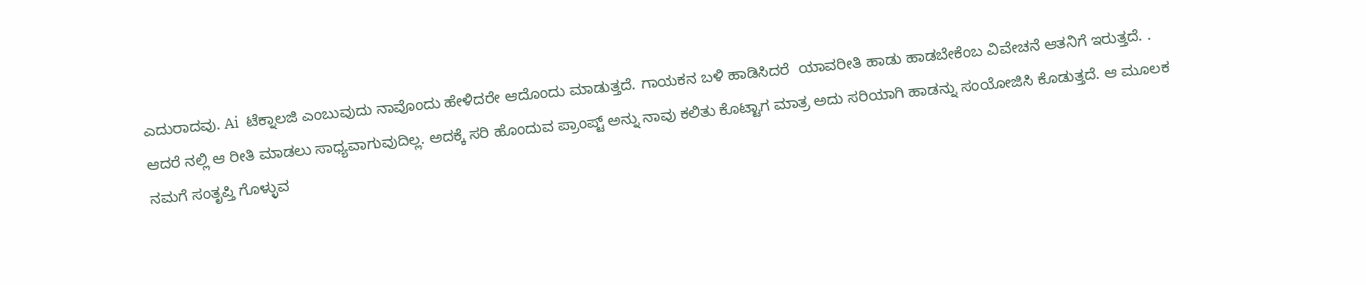ಎದುರಾದವು. Ai  ಟೆಕ್ನಾಲಜಿ ಎಂಬುವುದು ನಾವೊಂದು ಹೇಳಿದರೇ ಆದೊಂದು ಮಾಡುತ್ತದೆ. ಗಾಯಕನ ಬಳಿ ಹಾಡಿಸಿದರೆ  ಯಾವರೀತಿ ಹಾಡು ಹಾಡಬೇಕೆಂಬ ವಿವೇಚನೆ ಆತನಿಗೆ ಇರುತ್ತದೆ. . ಆದರೆ ನಲ್ಲಿ ಆ ರೀತಿ ಮಾಡಲು ಸಾಧ್ಯವಾಗುವುದಿಲ್ಲ. ಅದಕ್ಕೆ ಸರಿ ಹೊಂದುವ ಪ್ರಾಂಪ್ಟ್ ಅನ್ನು ನಾವು ಕಲಿತು ಕೊಟ್ಟಾಗ ಮಾತ್ರ ಅದು ಸರಿಯಾಗಿ ಹಾಡನ್ನು ಸಂಯೋಜಿಸಿ ಕೊಡುತ್ತದೆ. ಆ ಮೂಲಕ ನಮಗೆ ಸಂತೃಪ್ತಿ ಗೊಳ್ಳುವ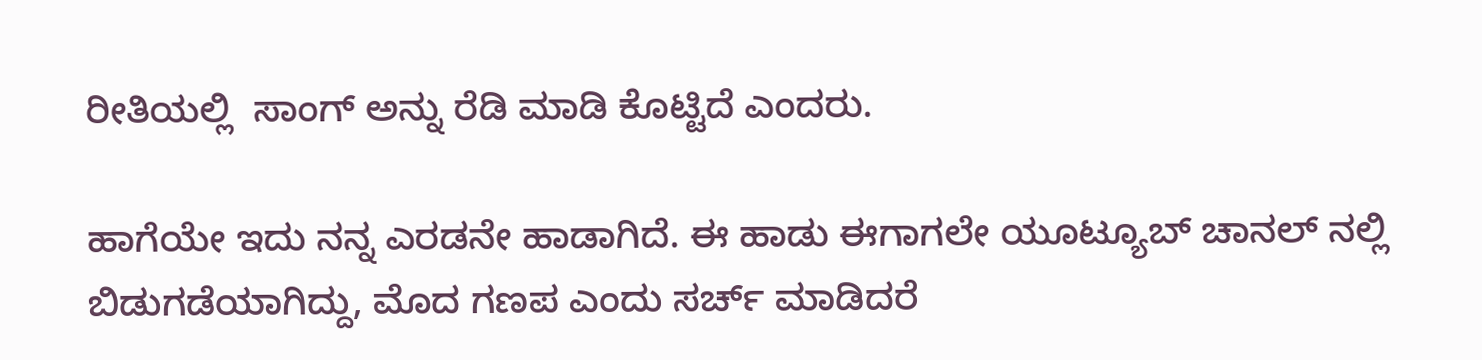ರೀತಿಯಲ್ಲಿ  ಸಾಂಗ್ ಅನ್ನು ರೆಡಿ ಮಾಡಿ ಕೊಟ್ಟಿದೆ ಎಂದರು.

ಹಾಗೆಯೇ ಇದು ನನ್ನ ಎರಡನೇ ಹಾಡಾಗಿದೆ. ಈ ಹಾಡು ಈಗಾಗಲೇ ಯೂಟ್ಯೂಬ್ ಚಾನಲ್ ನಲ್ಲಿ ಬಿಡುಗಡೆಯಾಗಿದ್ದು, ಮೊದ ಗಣಪ ಎಂದು ಸರ್ಚ್ ಮಾಡಿದರೆ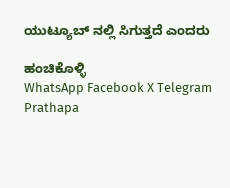ಯುಟ್ಯೂಬ್ ನಲ್ಲಿ ಸಿಗುತ್ತದೆ ಎಂದರು

ಹಂಚಿಕೊಳ್ಳಿ
WhatsApp Facebook X Telegram
Prathapa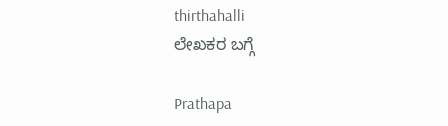thirthahalli
ಲೇಖಕರ ಬಗ್ಗೆ

Prathapa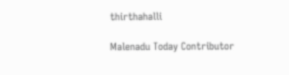thirthahalli

Malenadu Today Contributor